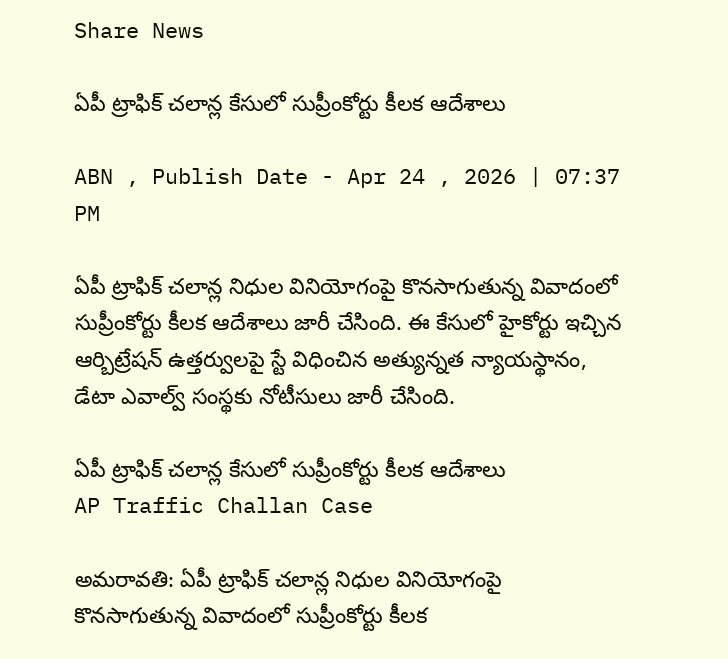Share News

ఏపీ ట్రాఫిక్ చలాన్ల కేసులో సుప్రీంకోర్టు కీలక ఆదేశాలు

ABN , Publish Date - Apr 24 , 2026 | 07:37 PM

ఏపీ ట్రాఫిక్ చలాన్ల నిధుల వినియోగంపై కొనసాగుతున్న వివాదంలో సుప్రీంకోర్టు కీలక ఆదేశాలు జారీ చేసింది. ఈ కేసులో హైకోర్టు ఇచ్చిన ఆర్బిట్రేషన్ ఉత్తర్వులపై స్టే విధించిన అత్యున్నత న్యాయస్థానం, డేటా ఎవాల్వ్ సంస్థకు నోటీసులు జారీ చేసింది.

ఏపీ ట్రాఫిక్ చలాన్ల కేసులో సుప్రీంకోర్టు కీలక ఆదేశాలు
AP Traffic Challan Case

అమరావతి: ఏపీ ట్రాఫిక్ చలాన్ల నిధుల వినియోగంపై కొనసాగుతున్న వివాదంలో సుప్రీంకోర్టు కీలక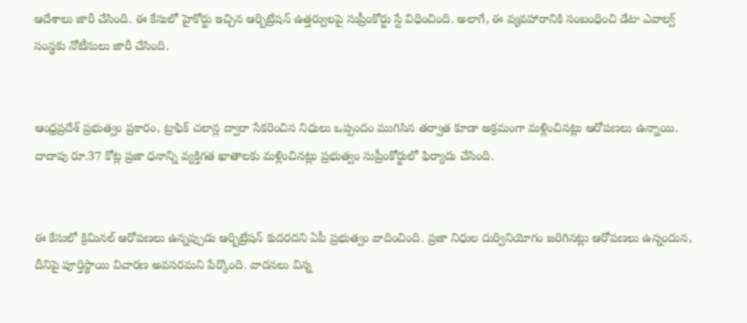ఆదేశాలు జారీ చేసింది. ఈ కేసులో హైకోర్టు ఇచ్చిన ఆర్బిట్రేషన్ ఉత్తర్వులపై సుప్రీంకోర్టు స్టే విధించింది. అలాగే, ఈ వ్యవహారానికి సంబంధించి డేటా ఎవాల్వ్ సంస్థకు నోటీసులు జారీ చేసింది.


ఆంధ్రప్రదేశ్ ప్రభుత్వం ప్రకారం, ట్రాఫిక్ చలాన్ల ద్వారా సేకరించిన నిధులు ఒప్పందం ముగిసిన తర్వాత కూడా అక్రమంగా మళ్లించినట్లు ఆరోపణలు ఉన్నాయి. దాదాపు రూ.37 కోట్ల ప్రజా ధనాన్ని వ్యక్తిగత ఖాతాలకు మళ్లించినట్లు ప్రభుత్వం సుప్రీంకోర్టులో ఫిర్యాదు చేసింది.


ఈ కేసులో క్రిమినల్ ఆరోపణలు ఉన్నప్పుడు ఆర్బిట్రేషన్ కుదరదని ఏపీ ప్రభుత్వం వాదించింది. ప్రజా నిధుల దుర్వినియోగం జరిగినట్లు ఆరోపణలు ఉన్నందున, దీనిపై పూర్తిస్థాయి విచారణ అవసరమని పేర్కొంది. వాదనలు విన్న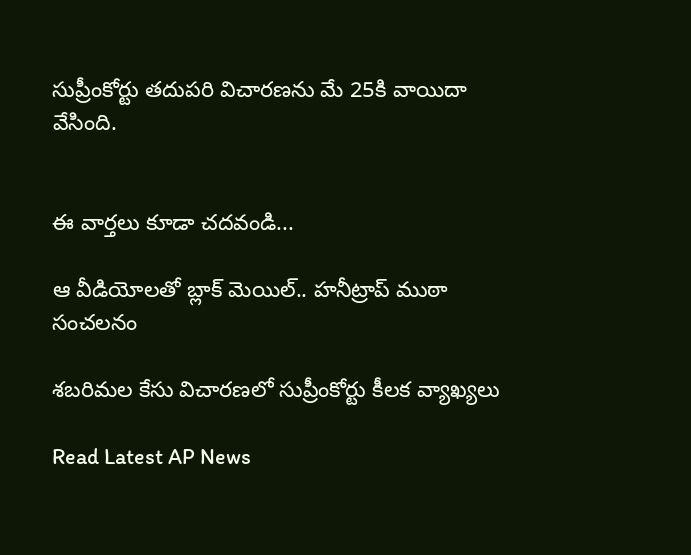సుప్రీంకోర్టు తదుపరి విచారణను మే 25కి వాయిదా వేసింది.


ఈ వార్తలు కూడా చదవండి...

ఆ వీడియోలతో బ్లాక్ మెయిల్.. హనీట్రాప్ ముఠా సంచలనం

శబరిమల కేసు విచారణలో సుప్రీంకోర్టు కీలక వ్యాఖ్యలు

Read Latest AP News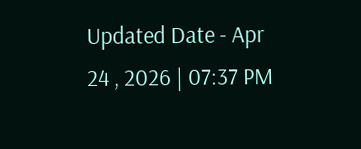Updated Date - Apr 24 , 2026 | 07:37 PM